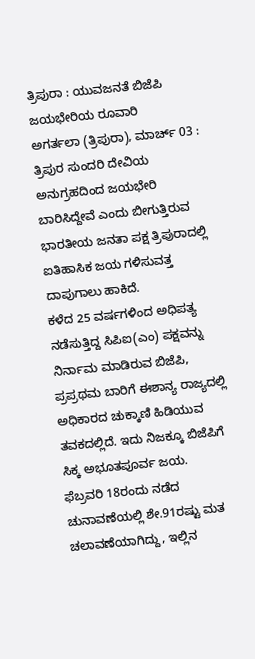ತ್ರಿಪುರಾ : ಯುವಜನತೆ ಬಿಜೆಪಿ ಜಯಭೇರಿಯ ರೂವಾರಿ
ಅಗರ್ತಲಾ (ತ್ರಿಪುರಾ), ಮಾರ್ಚ್ 03 : ತ್ರಿಪುರ ಸುಂದರಿ ದೇವಿಯ ಅನುಗ್ರಹದಿಂದ ಜಯಭೇರಿ ಬಾರಿಸಿದ್ದೇವೆ ಎಂದು ಬೀಗುತ್ತಿರುವ ಭಾರತೀಯ ಜನತಾ ಪಕ್ಷ ತ್ರಿಪುರಾದಲ್ಲಿ ಐತಿಹಾಸಿಕ ಜಯ ಗಳಿಸುವತ್ತ ದಾಪುಗಾಲು ಹಾಕಿದೆ.
ಕಳೆದ 25 ವರ್ಷಗಳಿಂದ ಅಧಿಪತ್ಯ ನಡೆಸುತ್ತಿದ್ದ ಸಿಪಿಐ(ಎಂ) ಪಕ್ಷವನ್ನು ನಿರ್ನಾಮ ಮಾಡಿರುವ ಬಿಜೆಪಿ, ಪ್ರಪ್ರಥಮ ಬಾರಿಗೆ ಈಶಾನ್ಯ ರಾಜ್ಯದಲ್ಲಿ ಅಧಿಕಾರದ ಚುಕ್ಕಾಣಿ ಹಿಡಿಯುವ ತವಕದಲ್ಲಿದೆ. ಇದು ನಿಜಕ್ಕೂ ಬಿಜೆಪಿಗೆ ಸಿಕ್ಕ ಅಭೂತಪೂರ್ವ ಜಯ.
ಫೆಬ್ರವರಿ 18ರಂದು ನಡೆದ ಚುನಾವಣೆಯಲ್ಲಿ ಶೇ.91ರಷ್ಟು ಮತ ಚಲಾವಣೆಯಾಗಿದ್ದು, ಇಲ್ಲಿನ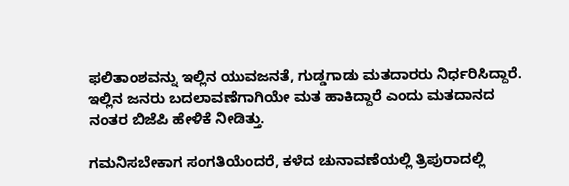ಫಲಿತಾಂಶವನ್ನು ಇಲ್ಲಿನ ಯುವಜನತೆ, ಗುಡ್ಡಗಾಡು ಮತದಾರರು ನಿರ್ಧರಿಸಿದ್ದಾರೆ. ಇಲ್ಲಿನ ಜನರು ಬದಲಾವಣೆಗಾಗಿಯೇ ಮತ ಹಾಕಿದ್ದಾರೆ ಎಂದು ಮತದಾನದ ನಂತರ ಬಿಜೆಪಿ ಹೇಳಿಕೆ ನೀಡಿತ್ತು.

ಗಮನಿಸಬೇಕಾಗ ಸಂಗತಿಯೆಂದರೆ, ಕಳೆದ ಚುನಾವಣೆಯಲ್ಲಿ ತ್ರಿಪುರಾದಲ್ಲಿ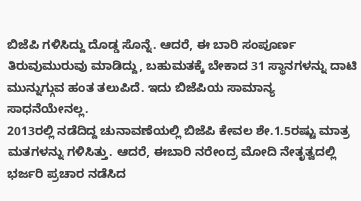ಬಿಜೆಪಿ ಗಳಿಸಿದ್ದು ದೊಡ್ಡ ಸೊನ್ನೆ. ಆದರೆ, ಈ ಬಾರಿ ಸಂಪೂರ್ಣ ತಿರುವುಮುರುವು ಮಾಡಿದ್ದು, ಬಹುಮತಕ್ಕೆ ಬೇಕಾದ 31 ಸ್ಥಾನಗಳನ್ನು ದಾಟಿ ಮುನ್ನುಗ್ಗುವ ಹಂತ ತಲುಪಿದೆ. ಇದು ಬಿಜೆಪಿಯ ಸಾಮಾನ್ಯ ಸಾಧನೆಯೇನಲ್ಲ.
2013ರಲ್ಲಿ ನಡೆದಿದ್ದ ಚುನಾವಣೆಯಲ್ಲಿ ಬಿಜೆಪಿ ಕೇವಲ ಶೇ.1.5ರಷ್ಟು ಮಾತ್ರ ಮತಗಳನ್ನು ಗಳಿಸಿತ್ತು. ಆದರೆ, ಈಬಾರಿ ನರೇಂದ್ರ ಮೋದಿ ನೇತೃತ್ವದಲ್ಲಿ ಭರ್ಜರಿ ಪ್ರಚಾರ ನಡೆಸಿದ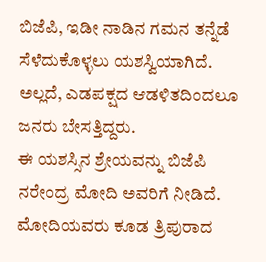ಬಿಜೆಪಿ, ಇಡೀ ನಾಡಿನ ಗಮನ ತನ್ನೆಡೆ ಸೆಳೆದುಕೊಳ್ಳಲು ಯಶಸ್ವಿಯಾಗಿದೆ. ಅಲ್ಲದೆ, ಎಡಪಕ್ಷದ ಆಡಳಿತದಿಂದಲೂ ಜನರು ಬೇಸತ್ತಿದ್ದರು.
ಈ ಯಶಸ್ಸಿನ ಶ್ರೇಯವನ್ನು ಬಿಜೆಪಿ ನರೇಂದ್ರ ಮೋದಿ ಅವರಿಗೆ ನೀಡಿದೆ. ಮೋದಿಯವರು ಕೂಡ ತ್ರಿಪುರಾದ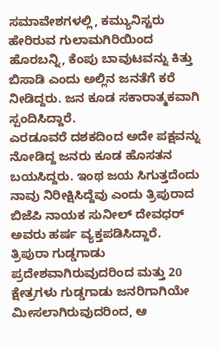ಸಮಾವೇಶಗಳಲ್ಲಿ, ಕಮ್ಯುನಿಸ್ಟರು ಹೇರಿರುವ ಗುಲಾಮಗಿರಿಯಿಂದ ಹೊರಬನ್ನಿ, ಕೆಂಪು ಬಾವುಟವನ್ನು ಕಿತ್ತು ಬಿಸಾಡಿ ಎಂದು ಅಲ್ಲಿನ ಜನತೆಗೆ ಕರೆ ನೀಡಿದ್ದರು. ಜನ ಕೂಡ ಸಕಾರಾತ್ಮಕವಾಗಿ ಸ್ಪಂದಿಸಿದ್ದಾರೆ.
ಎರಡೂವರೆ ದಶಕದಿಂದ ಅದೇ ಪಕ್ಷವನ್ನು ನೋಡಿದ್ದ ಜನರು ಕೂಡ ಹೊಸತನ ಬಯಸಿದ್ದರು. ಇಂಥ ಜಯ ಸಿಗುತ್ತದೆಂದು ನಾವು ನಿರೀಕ್ಷಿಸಿದ್ದೆವು ಎಂದು ತ್ರಿಪುರಾದ ಬಿಜೆಪಿ ನಾಯಕ ಸುನೀಲ್ ದೇವಧರ್ ಅವರು ಹರ್ಷ ವ್ಯಕ್ತಪಡಿಸಿದ್ದಾರೆ.
ತ್ರಿಪುರಾ ಗುಡ್ಡಗಾಡು ಪ್ರದೇಶವಾಗಿರುವುದರಿಂದ ಮತ್ತು 20 ಕ್ಷೇತ್ರಗಳು ಗುಡ್ಡಗಾಡು ಜನರಿಗಾಗಿಯೇ ಮೀಸಲಾಗಿರುವುದರಿಂದ, ಆ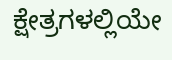ಕ್ಷೇತ್ರಗಳಲ್ಲಿಯೇ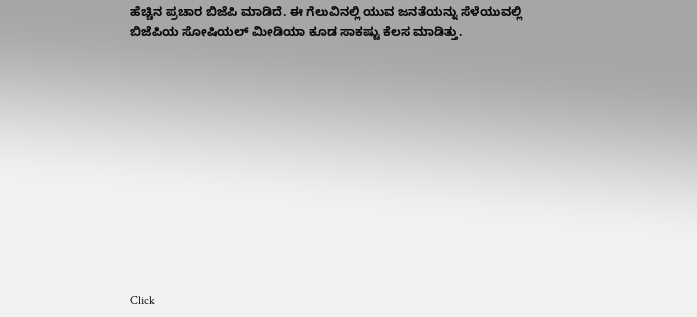ಹೆಚ್ಚಿನ ಪ್ರಚಾರ ಬಿಜೆಪಿ ಮಾಡಿದೆ. ಈ ಗೆಲುವಿನಲ್ಲಿ ಯುವ ಜನತೆಯನ್ನು ಸೆಳೆಯುವಲ್ಲಿ ಬಿಜೆಪಿಯ ಸೋಷಿಯಲ್ ಮೀಡಿಯಾ ಕೂಡ ಸಾಕಷ್ಟು ಕೆಲಸ ಮಾಡಿತ್ತು.












Click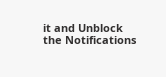it and Unblock the Notifications